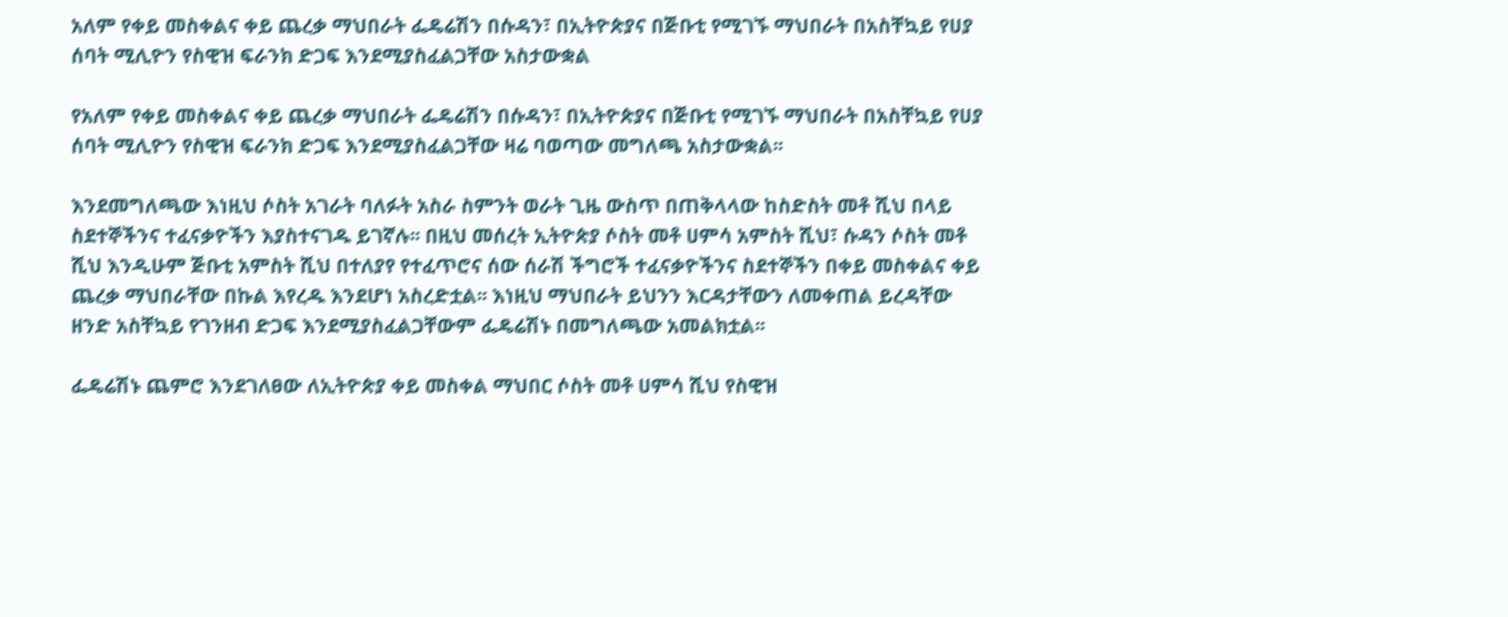አለም የቀይ መስቀልና ቀይ ጨረቃ ማህበራት ፌዴሬሽን በሱዳን፣ በኢትዮጵያና በጅቡቲ የሚገኙ ማህበራት በአስቸኳይ የሀያ ሰባት ሚሊዮን የስዊዝ ፍራንክ ድጋፍ እንደሚያስፈልጋቸው አስታውቋል

የአለም የቀይ መስቀልና ቀይ ጨረቃ ማህበራት ፌዴሬሽን በሱዳን፣ በኢትዮጵያና በጅቡቲ የሚገኙ ማህበራት በአስቸኳይ የሀያ ሰባት ሚሊዮን የስዊዝ ፍራንክ ድጋፍ እንደሚያስፈልጋቸው ዛሬ ባወጣው መግለጫ አስታውቋል፡፡

እንደመግለጫው እነዚህ ሶስት አገራት ባለፉት አስራ ስምንት ወራት ጊዜ ውስጥ በጠቅላላው ከስድስት መቶ ሺህ በላይ ስደተኞችንና ተፈናቃዮችን እያስተናገዱ ይገኛሉ፡፡ በዚህ መሰረት ኢትዮጵያ ሶስት መቶ ሀምሳ አምስት ሺህ፣ ሱዳን ሶስት መቶ ሺህ እንዲሁም ጅቡቲ አምስት ሺህ በተለያየ የተፈጥሮና ሰው ሰራሽ ችግሮች ተፈናቃዮችንና ስደተኞችን በቀይ መስቀልና ቀይ ጨረቃ ማህበራቸው በኩል እየረዱ እንደሆነ አስረድቷል፡፡ እነዚህ ማህበራት ይህንን እርዳታቸውን ለመቀጠል ይረዳቸው ዘንድ አስቸኳይ የገንዘብ ድጋፍ እንደሚያስፈልጋቸውም ፌዴሬሽኑ በመግለጫው አመልክቷል፡፡

ፌዴሬሽኑ ጨምሮ እንደገለፀው ለኢትዮጵያ ቀይ መስቀል ማህበር ሶስት መቶ ሀምሳ ሺህ የስዊዝ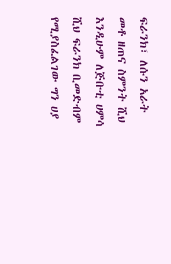ፍራንክ፣ ለሱን አራት መቶ ዘጠና ስምንት ሺህ እንዲሁም ለጅቡቲ ሀምሳ ሺህ ፍራንክ ቢመድብም የሚያስፈልገው ግን ሀያ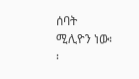ሰባት ሚሊዮን ነው፡፡